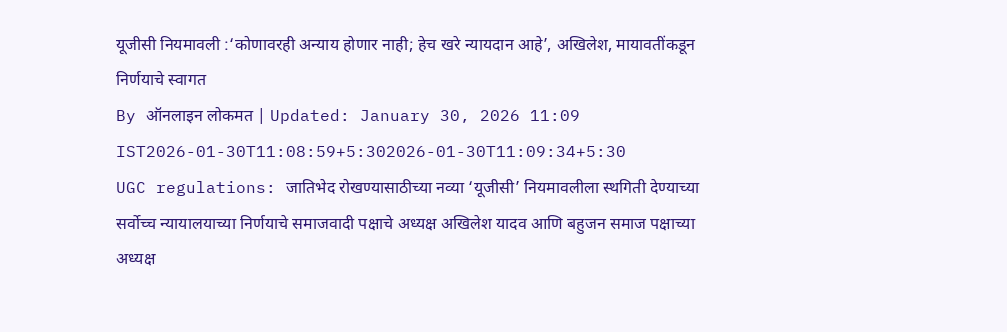यूजीसी नियमावली :‘कोणावरही अन्याय होणार नाही; हेच खरे न्यायदान आहे’, अखिलेश, मायावतींकडून निर्णयाचे स्वागत
By ऑनलाइन लोकमत | Updated: January 30, 2026 11:09 IST2026-01-30T11:08:59+5:302026-01-30T11:09:34+5:30
UGC regulations: जातिभेद रोखण्यासाठीच्या नव्या ‘यूजीसी’ नियमावलीला स्थगिती देण्याच्या सर्वोच्च न्यायालयाच्या निर्णयाचे समाजवादी पक्षाचे अध्यक्ष अखिलेश यादव आणि बहुजन समाज पक्षाच्या अध्यक्ष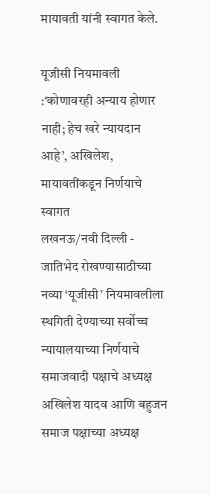मायावती यांनी स्वागत केले.

यूजीसी नियमावली :‘कोणावरही अन्याय होणार नाही; हेच खरे न्यायदान आहे’, अखिलेश, मायावतींकडून निर्णयाचे स्वागत
लखनऊ/नवी दिल्ली - जातिभेद रोखण्यासाठीच्या नव्या ‘यूजीसी’ नियमावलीला स्थगिती देण्याच्या सर्वोच्च न्यायालयाच्या निर्णयाचे समाजवादी पक्षाचे अध्यक्ष अखिलेश यादव आणि बहुजन समाज पक्षाच्या अध्यक्ष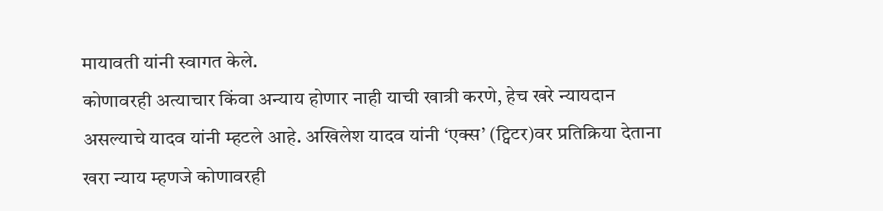मायावती यांनी स्वागत केले.
कोणावरही अत्याचार किंवा अन्याय होणार नाही याची खात्री करणे, हेच खरे न्यायदान असल्याचे यादव यांनी म्हटले आहे. अखिलेश यादव यांनी ‘एक्स’ (ट्विटर)वर प्रतिक्रिया देताना खरा न्याय म्हणजे कोणावरही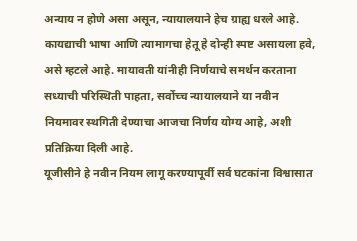अन्याय न होणे असा असून, न्यायालयाने हेच ग्राह्य धरले आहे. कायद्याची भाषा आणि त्यामागचा हेतू हे दोन्ही स्पष्ट असायला हवे, असे म्हटले आहे. मायावती यांनीही निर्णयाचे समर्थन करताना सध्याची परिस्थिती पाहता, सर्वोच्च न्यायालयाने या नवीन नियमावर स्थगिती देण्याचा आजचा निर्णय योग्य आहे, अशी प्रतिक्रिया दिली आहे.
यूजीसीने हे नवीन नियम लागू करण्यापूर्वी सर्व घटकांना विश्वासात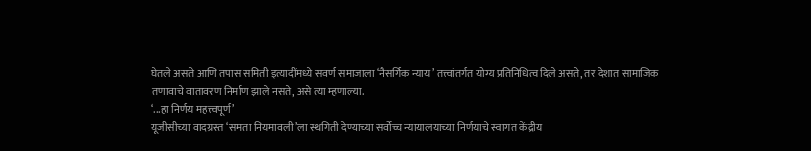घेतले असते आणि तपास समिती इत्यादींमध्ये सवर्ण समाजाला ‘नैसर्गिक न्याय’ तत्त्वांतर्गत योग्य प्रतिनिधित्व दिले असते, तर देशात सामाजिक तणावाचे वातावरण निर्माण झाले नसते, असे त्या म्हणाल्या.
‘...हा निर्णय महत्त्वपूर्ण’
यूजीसीच्या वादग्रस्त ‘समता नियमावली’ला स्थगिती देण्याच्या सर्वोच्च न्यायालयाच्या निर्णयाचे स्वागत केंद्रीय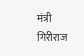मंत्री गिरीराज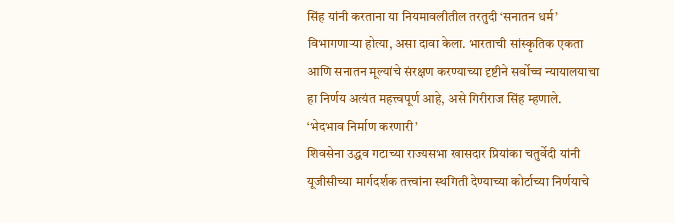सिंह यांनी करताना या नियमावलीतील तरतुदी ‘सनातन धर्म’ विभागणाऱ्या होत्या, असा दावा केला. भारताची सांस्कृतिक एकता आणि सनातन मूल्यांचे संरक्षण करण्याच्या दृष्टीने सर्वोच्च न्यायालयाचा हा निर्णय अत्यंत महत्त्वपूर्ण आहे, असे गिरीराज सिंह म्हणाले.
‘भेदभाव निर्माण करणारी’
शिवसेना उद्धव गटाच्या राज्यसभा खासदार प्रियांका चतुर्वेदी यांनी यूजीसीच्या मार्गदर्शक तत्त्वांना स्थगिती देण्याच्या कोर्टाच्या निर्णयाचे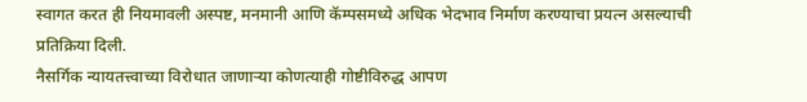स्वागत करत ही नियमावली अस्पष्ट, मनमानी आणि कॅम्पसमध्ये अधिक भेदभाव निर्माण करण्याचा प्रयत्न असल्याची प्रतिक्रिया दिली.
नैसर्गिक न्यायतत्त्वाच्या विरोधात जाणाऱ्या कोणत्याही गोष्टीविरुद्ध आपण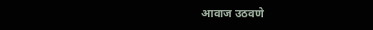आवाज उठवणे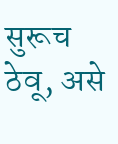सुरूच ठेवू, असे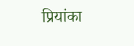प्रियांका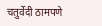चतुर्वेदी ठामपणे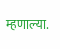म्हणाल्या.